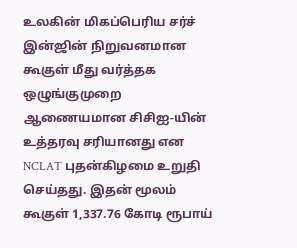உலகின் மிகப்பெரிய சர்ச் இன்ஜின் நிறுவனமான கூகுள் மீது வர்த்தக ஒழுங்குமுறை ஆணையமான சிசிஐ-யின் உத்தரவு சரியானது என NCLAT புதன்கிழமை உறுதி செய்தது. இதன் மூலம் கூகுள் 1,337.76 கோடி ரூபாய்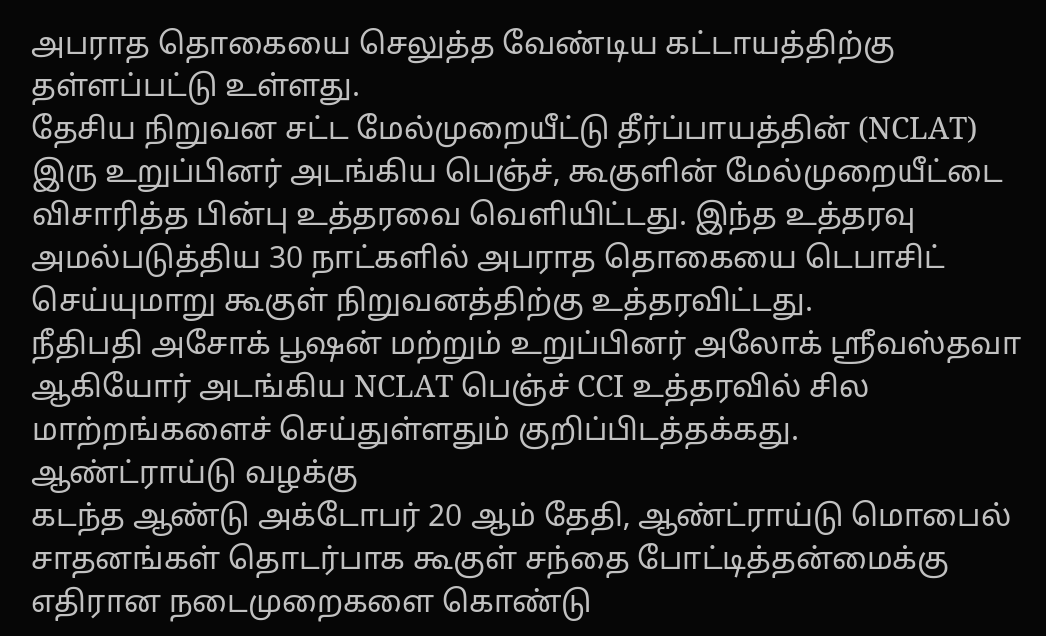அபராத தொகையை செலுத்த வேண்டிய கட்டாயத்திற்கு தள்ளப்பட்டு உள்ளது.
தேசிய நிறுவன சட்ட மேல்முறையீட்டு தீர்ப்பாயத்தின் (NCLAT) இரு உறுப்பினர் அடங்கிய பெஞ்ச், கூகுளின் மேல்முறையீட்டை விசாரித்த பின்பு உத்தரவை வெளியிட்டது. இந்த உத்தரவு அமல்படுத்திய 30 நாட்களில் அபராத தொகையை டெபாசிட் செய்யுமாறு கூகுள் நிறுவனத்திற்கு உத்தரவிட்டது.
நீதிபதி அசோக் பூஷன் மற்றும் உறுப்பினர் அலோக் ஸ்ரீவஸ்தவா ஆகியோர் அடங்கிய NCLAT பெஞ்ச் CCI உத்தரவில் சில மாற்றங்களைச் செய்துள்ளதும் குறிப்பிடத்தக்கது.
ஆண்ட்ராய்டு வழக்கு
கடந்த ஆண்டு அக்டோபர் 20 ஆம் தேதி, ஆண்ட்ராய்டு மொபைல் சாதனங்கள் தொடர்பாக கூகுள் சந்தை போட்டித்தன்மைக்கு எதிரான நடைமுறைகளை கொண்டு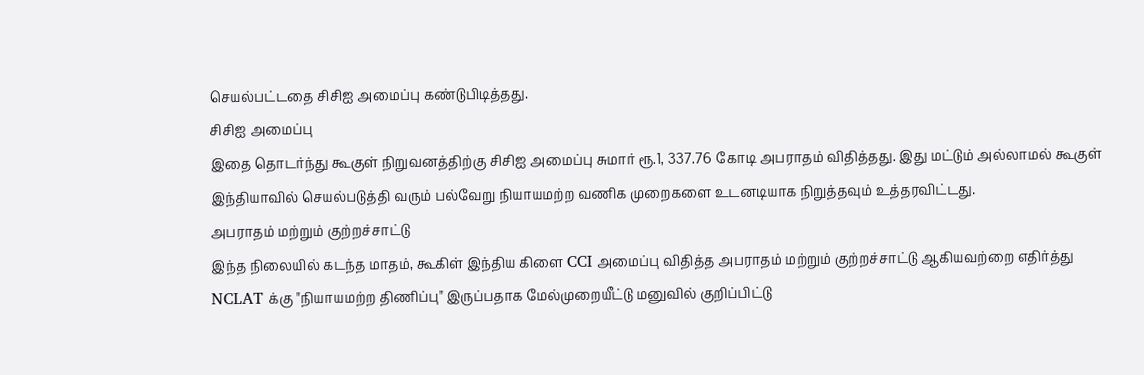செயல்பட்டதை சிசிஐ அமைப்பு கண்டுபிடித்தது.
சிசிஐ அமைப்பு
இதை தொடர்ந்து கூகுள் நிறுவனத்திற்கு சிசிஐ அமைப்பு சுமார் ரூ.1, 337.76 கோடி அபராதம் விதித்தது. இது மட்டும் அல்லாமல் கூகுள் இந்தியாவில் செயல்படுத்தி வரும் பல்வேறு நியாயமற்ற வணிக முறைகளை உடனடியாக நிறுத்தவும் உத்தரவிட்டது.
அபராதம் மற்றும் குற்றச்சாட்டு
இந்த நிலையில் கடந்த மாதம், கூகிள் இந்திய கிளை CCI அமைப்பு விதித்த அபராதம் மற்றும் குற்றச்சாட்டு ஆகியவற்றை எதிர்த்து NCLAT க்கு "நியாயமற்ற திணிப்பு" இருப்பதாக மேல்முறையீட்டு மனுவில் குறிப்பிட்டு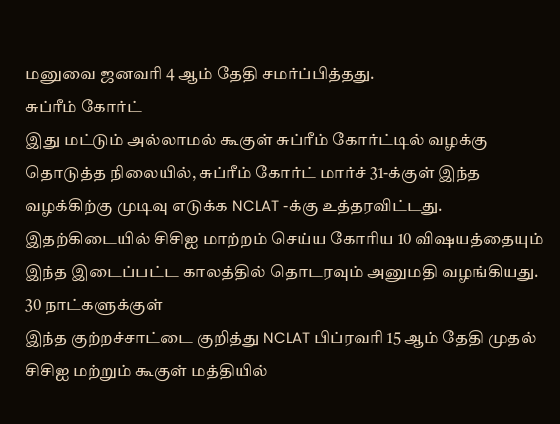மனுவை ஜனவரி 4 ஆம் தேதி சமர்ப்பித்தது.
சுப்ரீம் கோர்ட்
இது மட்டும் அல்லாமல் கூகுள் சுப்ரீம் கோர்ட்டில் வழக்கு தொடுத்த நிலையில், சுப்ரீம் கோர்ட் மார்ச் 31-க்குள் இந்த வழக்கிற்கு முடிவு எடுக்க NCLAT -க்கு உத்தரவிட்டது. இதற்கிடையில் சிசிஐ மாற்றம் செய்ய கோரிய 10 விஷயத்தையும் இந்த இடைப்பட்ட காலத்தில் தொடரவும் அனுமதி வழங்கியது.
30 நாட்களுக்குள்
இந்த குற்றச்சாட்டை குறித்து NCLAT பிப்ரவரி 15 ஆம் தேதி முதல் சிசிஐ மற்றும் கூகுள் மத்தியில்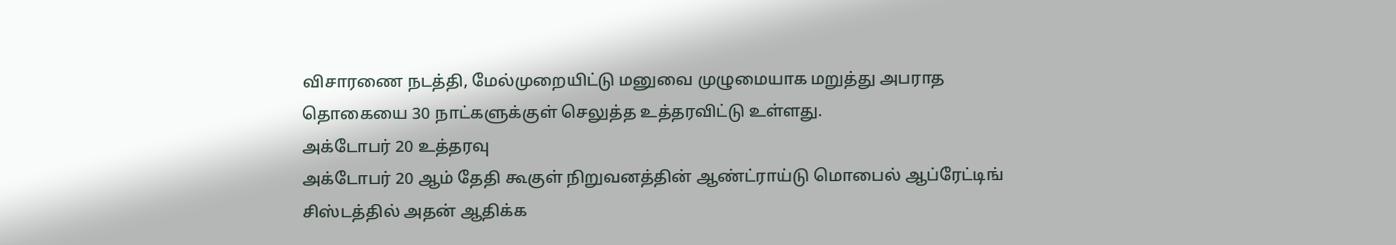விசாரணை நடத்தி, மேல்முறையிட்டு மனுவை முழுமையாக மறுத்து அபராத தொகையை 30 நாட்களுக்குள் செலுத்த உத்தரவிட்டு உள்ளது.
அக்டோபர் 20 உத்தரவு
அக்டோபர் 20 ஆம் தேதி கூகுள் நிறுவனத்தின் ஆண்ட்ராய்டு மொபைல் ஆப்ரேட்டிங் சிஸ்டத்தில் அதன் ஆதிக்க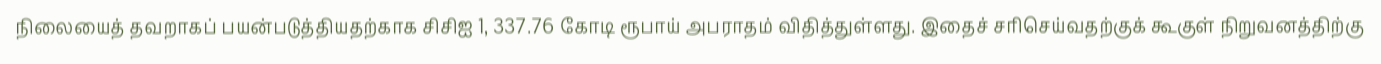நிலையைத் தவறாகப் பயன்படுத்தியதற்காக சிசிஐ 1, 337.76 கோடி ரூபாய் அபராதம் விதித்துள்ளது. இதைச் சரிசெய்வதற்குக் கூகுள் நிறுவனத்திற்கு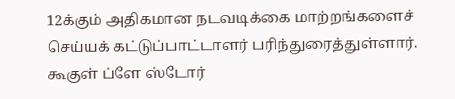12க்கும் அதிகமான நடவடிக்கை மாற்றங்களைச் செய்யக் கட்டுப்பாட்டாளர் பரிந்துரைத்துள்ளார்.
கூகுள் ப்ளே ஸ்டோர்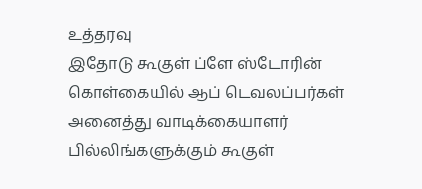உத்தரவு
இதோடு கூகுள் ப்ளே ஸ்டோரின் கொள்கையில் ஆப் டெவலப்பர்கள் அனைத்து வாடிக்கையாளர் பில்லிங்களுக்கும் கூகுள்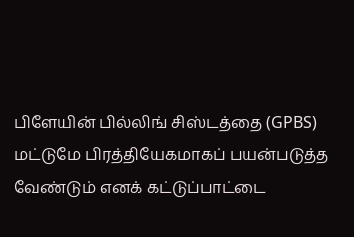பிளேயின் பில்லிங் சிஸ்டத்தை (GPBS) மட்டுமே பிரத்தியேகமாகப் பயன்படுத்த வேண்டும் எனக் கட்டுப்பாட்டை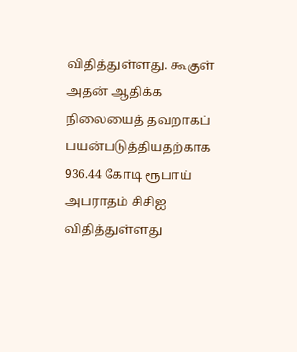விதித்துள்ளது. கூகுள் அதன் ஆதிக்க நிலையைத் தவறாகப் பயன்படுத்தியதற்காக 936.44 கோடி ரூபாய் அபராதம் சிசிஐ விதித்துள்ளது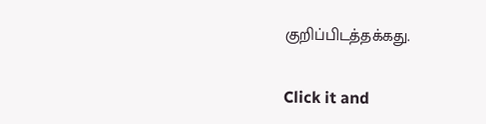குறிப்பிடத்தக்கது.


Click it and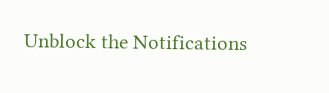Unblock the Notifications